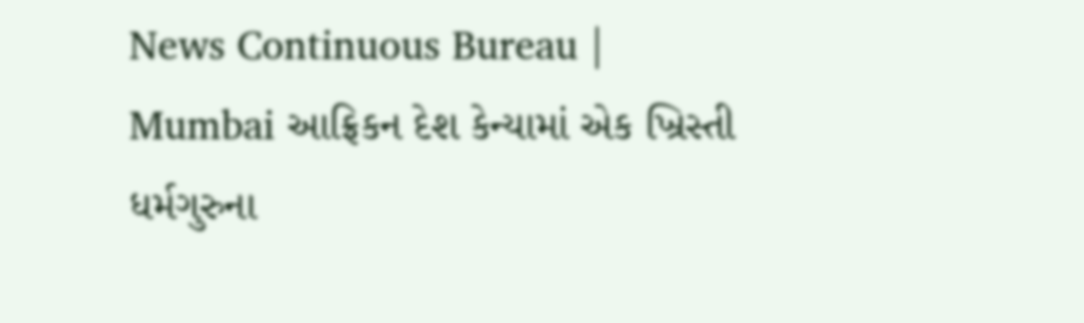News Continuous Bureau | Mumbai આફ્રિકન દેશ કેન્યામાં એક ખ્રિસ્તી ધર્મગુરુના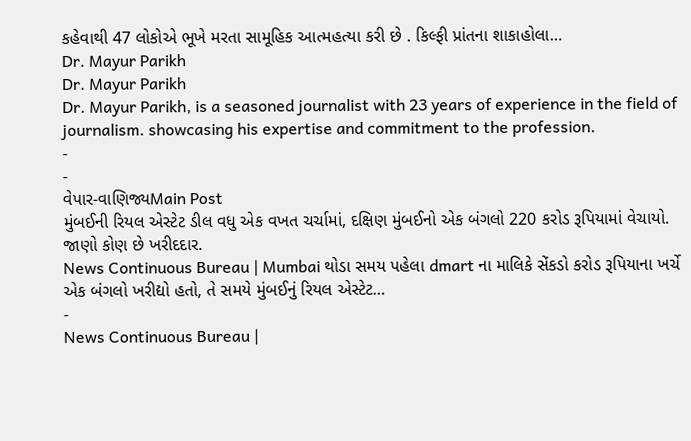કહેવાથી 47 લોકોએ ભૂખે મરતા સામૂહિક આત્મહત્યા કરી છે . કિલ્ફી પ્રાંતના શાકાહોલા…
Dr. Mayur Parikh
Dr. Mayur Parikh
Dr. Mayur Parikh, is a seasoned journalist with 23 years of experience in the field of journalism. showcasing his expertise and commitment to the profession.
-
-
વેપાર-વાણિજ્યMain Post
મુંબઈની રિયલ એસ્ટેટ ડીલ વધુ એક વખત ચર્ચામાં, દક્ષિણ મુંબઈનો એક બંગલો 220 કરોડ રૂપિયામાં વેચાયો. જાણો કોણ છે ખરીદદાર.
News Continuous Bureau | Mumbai થોડા સમય પહેલા dmart ના માલિકે સેંકડો કરોડ રૂપિયાના ખર્ચે એક બંગલો ખરીદ્યો હતો, તે સમયે મુંબઈનું રિયલ એસ્ટેટ…
-
News Continuous Bureau |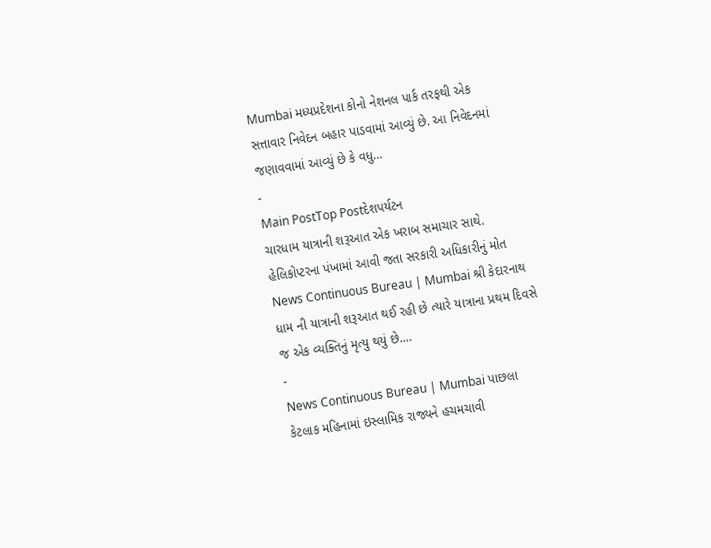Mumbai મધ્યપ્રદેશના કોનો નેશનલ પાર્ક તરફથી એક સત્તાવાર નિવેદન બહાર પાડવામાં આવ્યું છે. આ નિવેદનમાં જણાવવામાં આવ્યું છે કે વધુ…
-
Main PostTop Postદેશપર્યટન
ચારધામ યાત્રાની શરૂઆત એક ખરાબ સમાચાર સાથે. હેલિકોપ્ટરના પંખામાં આવી જતા સરકારી અધિકારીનું મોત
News Continuous Bureau | Mumbai શ્રી કેદારનાથ ધામ ની યાત્રાની શરૂઆત થઈ રહી છે ત્યારે યાત્રાના પ્રથમ દિવસે જ એક વ્યક્તિનું મૃત્યુ થયું છે.…
-
News Continuous Bureau | Mumbai પાછલા કેટલાક મહિનામાં ઇસ્લામિક રાજ્યને હચમચાવી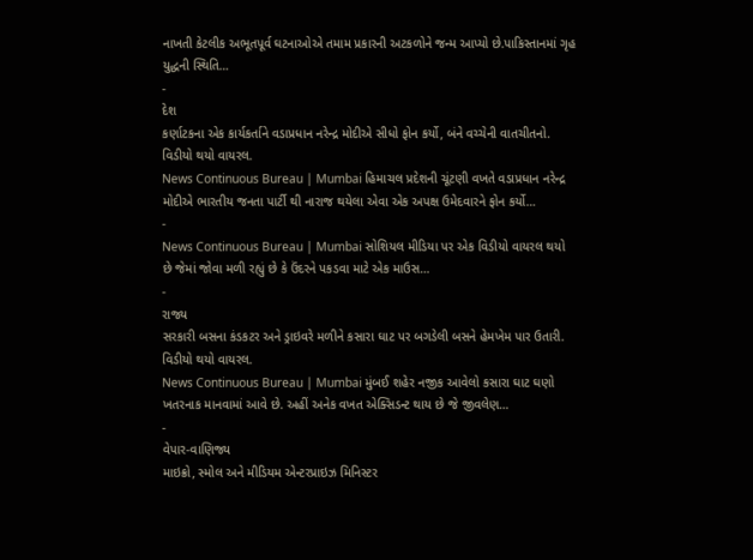નાખતી કેટલીક અભૂતપૂર્વ ઘટનાઓએ તમામ પ્રકારની અટકળોને જન્મ આપ્યો છે.પાકિસ્તાનમાં ગૃહ યુદ્ધની સ્થિતિ…
-
દેશ
કર્ણાટકના એક કાર્યકર્તાને વડાપ્રધાન નરેન્દ્ર મોદીએ સીધો ફોન કર્યો, બંને વચ્ચેની વાતચીતનો. વિડીયો થયો વાયરલ.
News Continuous Bureau | Mumbai હિમાચલ પ્રદેશની ચૂંટણી વખતે વડાપ્રધાન નરેન્દ્ર મોદીએ ભારતીય જનતા પાર્ટી થી નારાજ થયેલા એવા એક અપક્ષ ઉમેદવારને ફોન કર્યો…
-
News Continuous Bureau | Mumbai સોશિયલ મીડિયા પર એક વિડીયો વાયરલ થયો છે જેમાં જોવા મળી રહ્યું છે કે ઉંદરને પકડવા માટે એક માઉસ…
-
રાજ્ય
સરકારી બસના કંડકટર અને ડ્રાઇવરે મળીને કસારા ઘાટ પર બગડેલી બસને હેમખેમ પાર ઉતારી. વિડીયો થયો વાયરલ.
News Continuous Bureau | Mumbai મુંબઈ શહેર નજીક આવેલો કસારા ઘાટ ઘણો ખતરનાક માનવામાં આવે છે. અહીં અનેક વખત એક્સિડન્ટ થાય છે જે જીવલેણ…
-
વેપાર-વાણિજ્ય
માઇક્રો, સ્મોલ અને મીડિયમ એન્ટરપ્રાઇઝ મિનિસ્ટર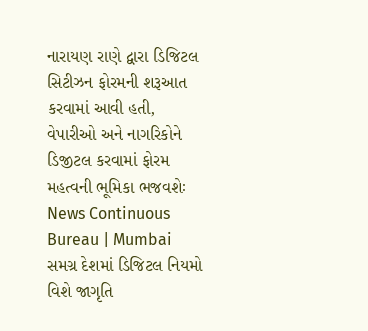નારાયણ રાણે દ્વારા ડિજિટલ સિટીઝન ફોરમની શરૂઆત કરવામાં આવી હતી, વેપારીઓ અને નાગરિકોને ડિજીટલ કરવામાં ફોરમ મહત્વની ભૂમિકા ભજવશેઃ
News Continuous Bureau | Mumbai સમગ્ર દેશમાં ડિજિટલ નિયમો વિશે જાગૃતિ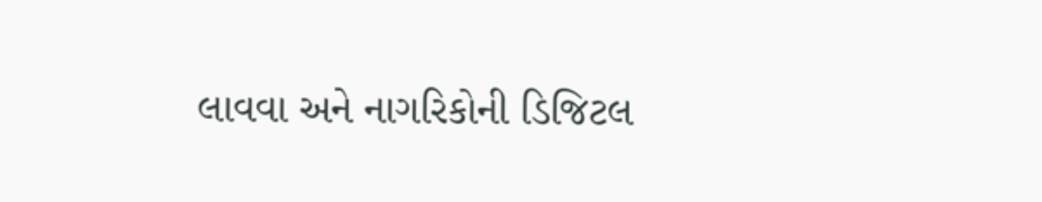લાવવા અને નાગરિકોની ડિજિટલ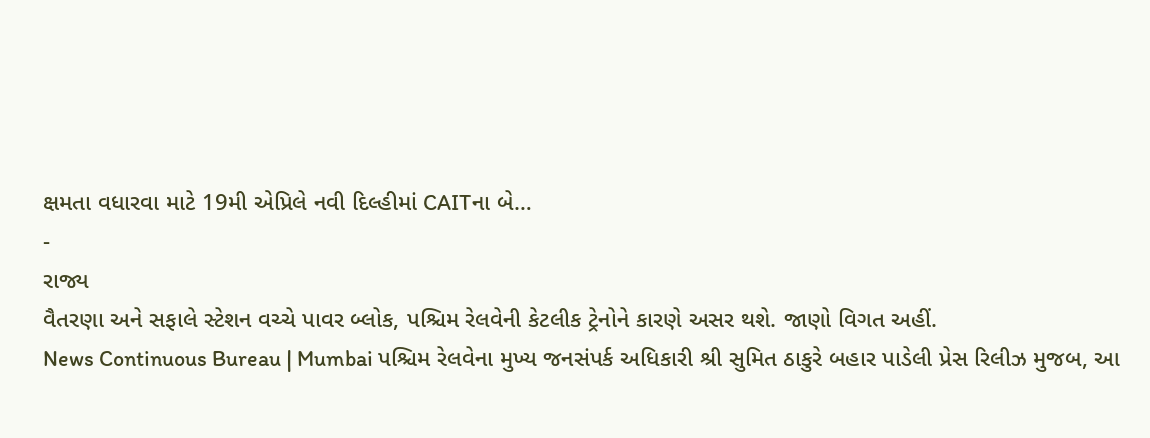ક્ષમતા વધારવા માટે 19મી એપ્રિલે નવી દિલ્હીમાં CAITના બે…
-
રાજ્ય
વૈતરણા અને સફાલે સ્ટેશન વચ્ચે પાવર બ્લોક, પશ્ચિમ રેલવેની કેટલીક ટ્રેનોને કારણે અસર થશે. જાણો વિગત અહીં.
News Continuous Bureau | Mumbai પશ્ચિમ રેલવેના મુખ્ય જનસંપર્ક અધિકારી શ્રી સુમિત ઠાકુરે બહાર પાડેલી પ્રેસ રિલીઝ મુજબ, આ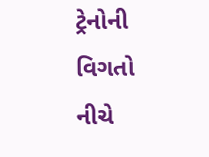ટ્રેનોની વિગતો નીચે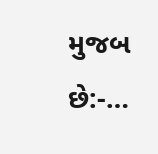મુજબ છે:-…